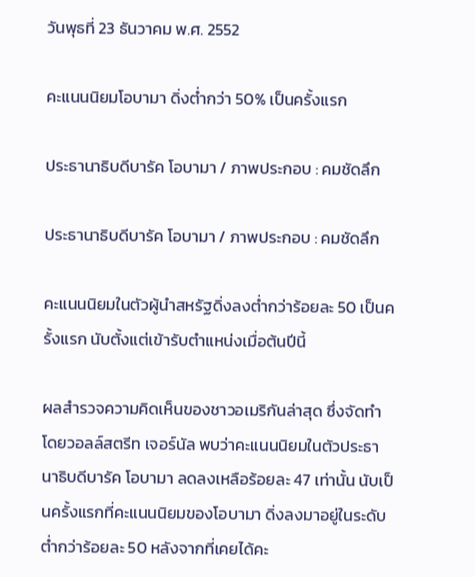วันพุธที่ 23 ธันวาคม พ.ศ. 2552

คะแนนนิยมโอบามา ดิ่งต่ำกว่า 50% เป็นครั้งแรก

ประธานาธิบดีบารัค โอบามา / ภาพประกอบ : คมชัดลึก

ประธานาธิบดีบารัค โอบามา / ภาพประกอบ : คมชัดลึก

คะแนนนิยมในตัวผู้นำสหรัฐดิ่งลงต่ำกว่าร้อยละ 50 เป็นครั้งแรก นับตั้งแต่เข้ารับตำแหน่งเมื่อต้นปีนี้

ผลสำรวจความคิดเห็นของชาวอเมริกันล่าสุด ซึ่งจัดทำโดยวอลล์สตรีท เจอร์นัล พบว่าคะแนนนิยมในตัวประธานาธิบดีบารัค โอบามา ลดลงเหลือร้อยละ 47 เท่านั้น นับเป็นครั้งแรกที่คะแนนนิยมของโอบามา ดิ่งลงมาอยู่ในระดับต่ำกว่าร้อยละ 50 หลังจากที่เคยได้คะ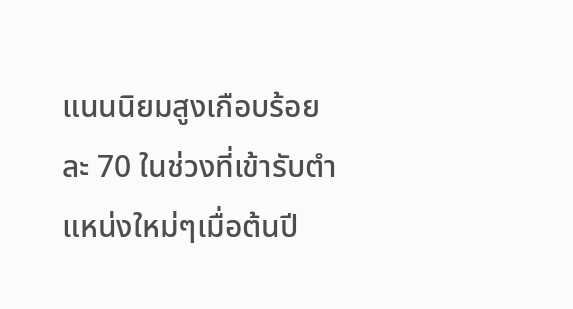แนนนิยมสูงเกือบร้อยละ 70 ในช่วงที่เข้ารับตำแหน่งใหม่ๆเมื่อต้นปี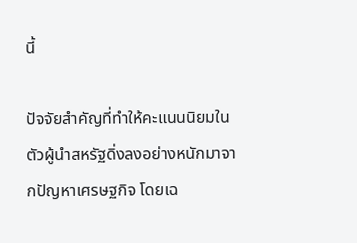นี้

ปัจจัยสำคัญที่ทำให้คะแนนนิยมในตัวผู้นำสหรัฐดิ่งลงอย่างหนักมาจากปัญหาเศรษฐกิจ โดยเฉ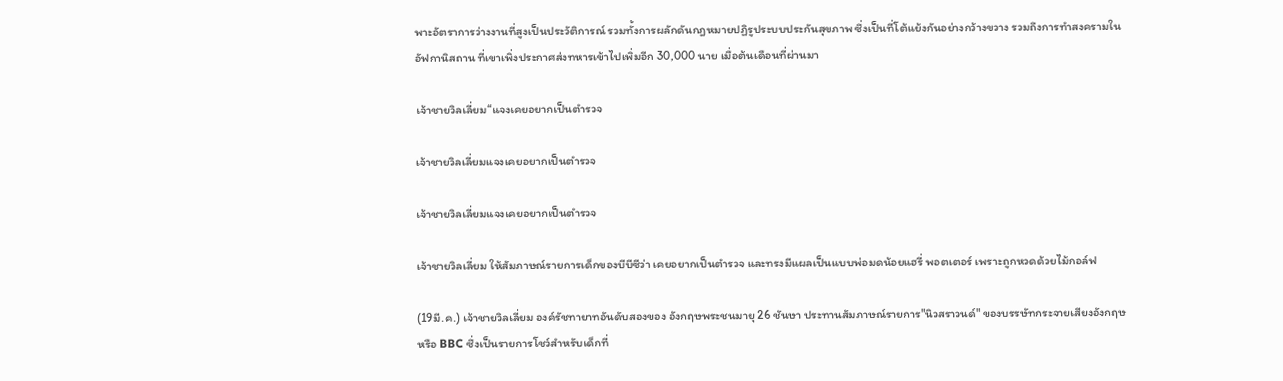พาะอัตราการว่างงานที่สูงเป็นประวัติการณ์ รวมทั้งการผลักดันกฎหมายปฏิรูประบบประกันสุขภาพ ซึ่งเป็นที่โต้แย้งกันอย่างกว้างขวาง รวมถึงการทำสงครามในอัฟกานิสถาน ที่เขาเพิ่งประกาศส่งทหารเข้าไปเพิ่มอีก 30,000 นาย เมื่อต้นเดือนที่ผ่านมา

เจ้าชายวิลเลี่ยม“แจงเคยอยากเป็นตำรวจ

เจ้าชายวิลเลี่ยมแจงเคยอยากเป็นตำรวจ

เจ้าชายวิลเลี่ยมแจงเคยอยากเป็นตำรวจ

เจ้าชายวิลเลี่ยม ให้สัมภาษณ์รายการเด็กของบีบีซีว่า เคยอยากเป็นตำรวจ และทรงมีแผลเป็นแบบพ่อมดน้อยแฮรี่ พอตเตอร์ เพราะถูกหวดด้วยไม้กอล์ฟ

(19มี.ค.) เจ้าชายวิลเลี่ยม องค์รัชทายาทอันดับสองของ อังกฤษพระชนมายุ 26 ชันษา ประทานสัมภาษณ์รายการ"นิวสราวนด์" ของบรรษัทกระจายเสียงอังกฤษ หรือ BBC ซึ่งเป็นรายการโชว์สำหรับเด็กที่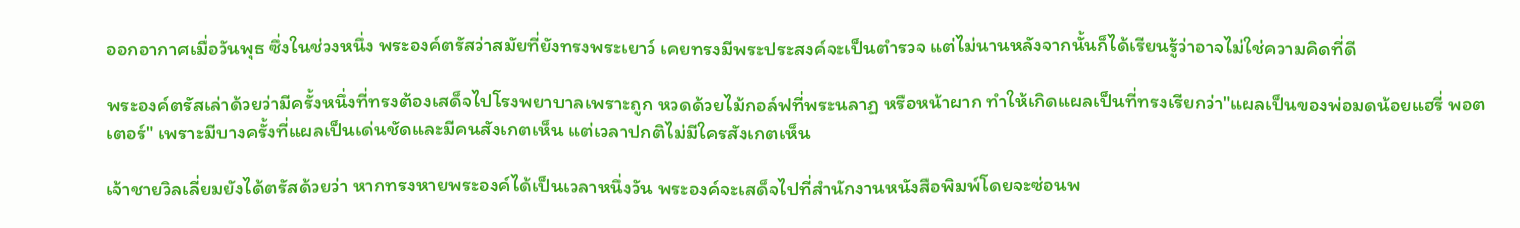ออกอากาศเมื่อวันพุธ ซึ่งในช่วงหนึ่ง พระองค์ตรัสว่าสมัยที่ยังทรงพระเยาว์ เคยทรงมีพระประสงค์จะเป็นตำรวจ แต่ไม่นานหลังจากนั้นก็ได้เรียนรู้ว่าอาจไม่ใช่ความคิดที่ดี

พระองค์ตรัสเล่าด้วยว่ามีครั้งหนึ่งที่ทรงต้องเสด็จไปโรงพยาบาลเพราะถูก หวดด้วยไม้กอล์ฟที่พระนลาฏ หรือหน้าผาก ทำให้เกิดแผลเป็นที่ทรงเรียกว่า"แผลเป็นของพ่อมดน้อยแฮรี่ พอตเตอร์" เพราะมีบางครั้งที่แผลเป็นเด่นชัดและมีคนสังเกตเห็น แต่เวลาปกติไม่มีใครสังเกตเห็น

เจ้าชายวิลเลี่ยมยังได้ตรัสด้วยว่า หากทรงหายพระองค์ได้เป็นเวลาหนึ่งวัน พระองค์จะเสด็จไปที่สำนักงานหนังสือพิมพ์โดยจะซ่อนพ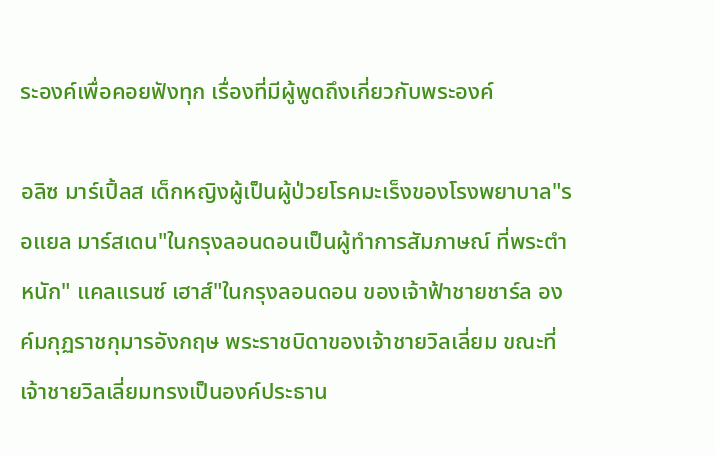ระองค์เพื่อคอยฟังทุก เรื่องที่มีผู้พูดถึงเกี่ยวกับพระองค์

อลิซ มาร์เปิ้ลส เด็กหญิงผู้เป็นผู้ป่วยโรคมะเร็งของโรงพยาบาล"รอแยล มาร์สเดน"ในกรุงลอนดอนเป็นผู้ทำการสัมภาษณ์ ที่พระตำหนัก" แคลแรนซ์ เฮาส์"ในกรุงลอนดอน ของเจ้าฟ้าชายชาร์ล องค์มกุฏราชกุมารอังกฤษ พระราชบิดาของเจ้าชายวิลเลี่ยม ขณะที่เจ้าชายวิลเลี่ยมทรงเป็นองค์ประธาน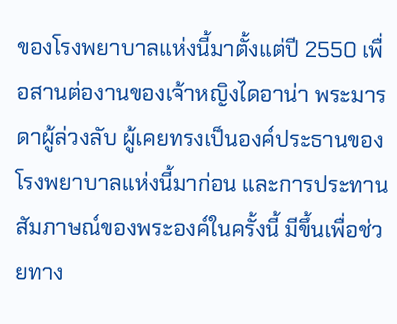ของโรงพยาบาลแห่งนี้มาตั้งแต่ปี 2550 เพื่อสานต่องานของเจ้าหญิงไดอาน่า พระมารดาผู้ล่วงลับ ผู้เคยทรงเป็นองค์ประธานของโรงพยาบาลแห่งนี้มาก่อน และการประทานสัมภาษณ์ของพระองค์ในครั้งนี้ มีขึ้นเพื่อช่วยทาง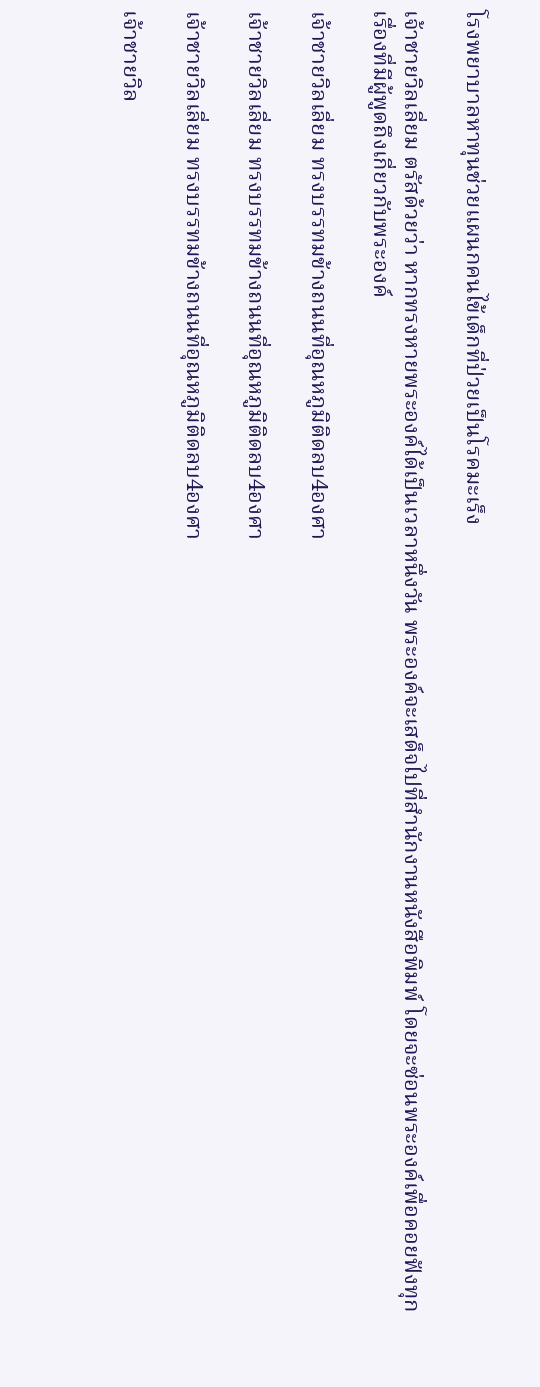โรงพยาบาลหาทุนช่วยแผนกคนไข้เด็กที่ป่วยเป็นโรคมะเร็ง

เจ้าชายวิลเลี่ยม ตรัสด้วยว่า หากทรงหายพระองค์ได้เป็นเวลาหนึ่งวัน พระองค์จะเสด็จไปที่สำนักงานหนังสือพิมพ์ โดยจะซ่อนพระองค์เพื่อคอยฟังทุกเรื่องที่มีผู้พูดถึงเกี่ยวกับพระองค์

เจ้าชายวิลเลี่ยม ทรงบรรทมข้างถนนที่อุณหภูมิติดลบ4องศา

เจ้าชายวิลเลี่ยม ทรงบรรทมข้างถนนที่อุณหภูมิติดลบ4องศา

เจ้าชายวิลเลี่ยม ทรงบรรทมข้างถนนที่อุณหภูมิติดลบ4องศา

เจ้าชายวิล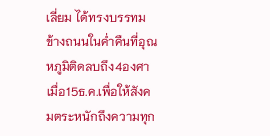เลี่ยม ได้ทรงบรรทมข้างถนนในค่ำคืนที่อุณหภูมิติดลบถึง4องศา เมื่อ15ธ.ค.เพื่อให้สังคมตระหนักถึงความทุก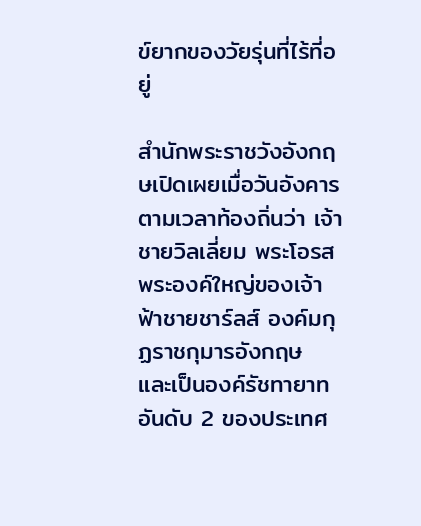ข์ยากของวัยรุ่นที่ไร้ที่อยู่

สำนักพระราชวังอังกฤษเปิดเผยเมื่อวันอังคารตามเวลาท้องถิ่นว่า เจ้าชายวิลเลี่ยม พระโอรสพระองค์ใหญ่ของเจ้าฟ้าชายชาร์ลส์ องค์มกุฏราชกุมารอังกฤษ และเป็นองค์รัชทายาทอันดับ 2 ของประเทศ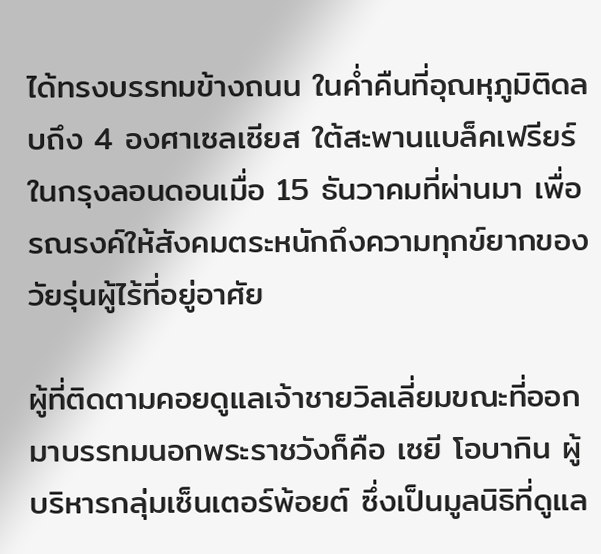ได้ทรงบรรทมข้างถนน ในค่ำคืนที่อุณหุภูมิติดลบถึง 4 องศาเซลเซียส ใต้สะพานแบล็คเฟรียร์ ในกรุงลอนดอนเมื่อ 15 ธันวาคมที่ผ่านมา เพื่อรณรงค์ให้สังคมตระหนักถึงความทุกข์ยากของวัยรุ่นผู้ไร้ที่อยู่อาศัย

ผู้ที่ติดตามคอยดูแลเจ้าชายวิลเลี่ยมขณะที่ออกมาบรรทมนอกพระราชวังก็คือ เซยี โอบากิน ผู้บริหารกลุ่มเซ็นเตอร์พ้อยต์ ซึ่งเป็นมูลนิธิที่ดูแล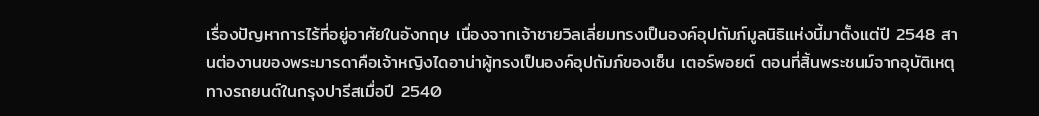เรื่องปัญหาการไร้ที่อยู่อาศัยในอังกฤษ เนื่องจากเจ้าชายวิลเลี่ยมทรงเป็นองค์อุปถัมภ์มูลนิธิแห่งนี้มาตั้งแต่ปี 2548 สานต่องานของพระมารดาคือเจ้าหญิงไดอาน่าผู้ทรงเป็นองค์อุปถัมภ์ของเซ็น เตอร์พอยต์ ตอนที่สิ้นพระชนม์จากอุบัติเหตุทางรถยนต์ในกรุงปารีสเมื่อปี 2540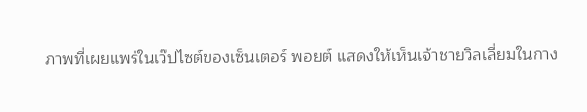ภาพที่เผยแพร่ในเว๊ปไซต์ของเซ็นเตอร์ พอยต์ แสดงให้เห็นเจ้าชายวิลเลี่ยมในกาง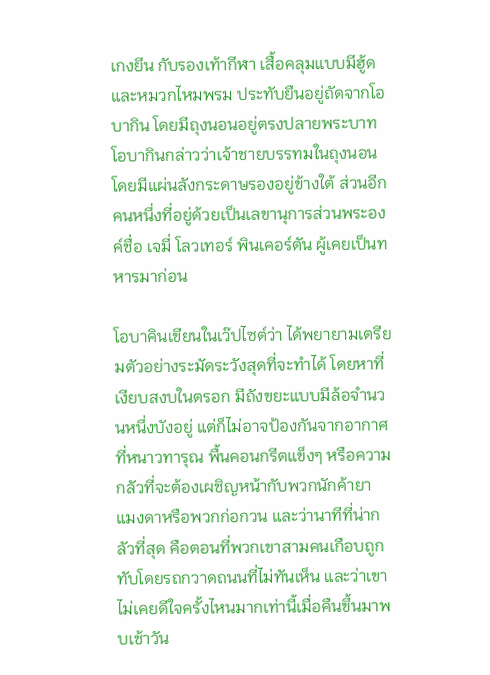เกงยีน กับรองเท้ากีฬา เสื้อคลุมแบบมีฮู้ดและหมวกไหมพรม ประทับยืนอยู่ถัดจากโอบากิน โดยมีถุงนอนอยู่ตรงปลายพระบาท โอบากินกล่าวว่าเจ้าชายบรรทมในถุงนอนโดยมีแผ่นลังกระดาษรองอยู่ข้างใต้ ส่วนอีกคนหนึ่งที่อยู่ด้วยเป็นเลขานุการส่วนพระองค์ชื่อ เจมี่ โลวเทอร์ พินเคอร์ตัน ผู้เคยเป็นทหารมาก่อน

โอบาคินเขียนในเว๊ปไซต์ว่า ได้พยายามเตรียมตัวอย่างระมัดระวังสุดที่จะทำได้ โดยหาที่เงียบสงบในตรอก มีถังขยะแบบมีล้อจำนวนหนึ่งบังอยู่ แต่ก็ไม่อาจป้องกันจากอากาศที่หนาวทารุณ พื้นคอนกรีตแข็งๆ หรือความกลัวที่จะต้องเผชิญหน้ากับพวกนักค้ายา แมงดาหรือพวกก่อกวน และว่านาทีที่น่ากลัวที่สุด คือตอนที่พวกเขาสามคนเกือบถูกทับโดยรถกวาดถนนที่ไม่ทันเห็น และว่าเขาไม่เคยดีใจครั้งไหนมากเท่านี้เมื่อคืนขึ้นมาพบเช้าวัน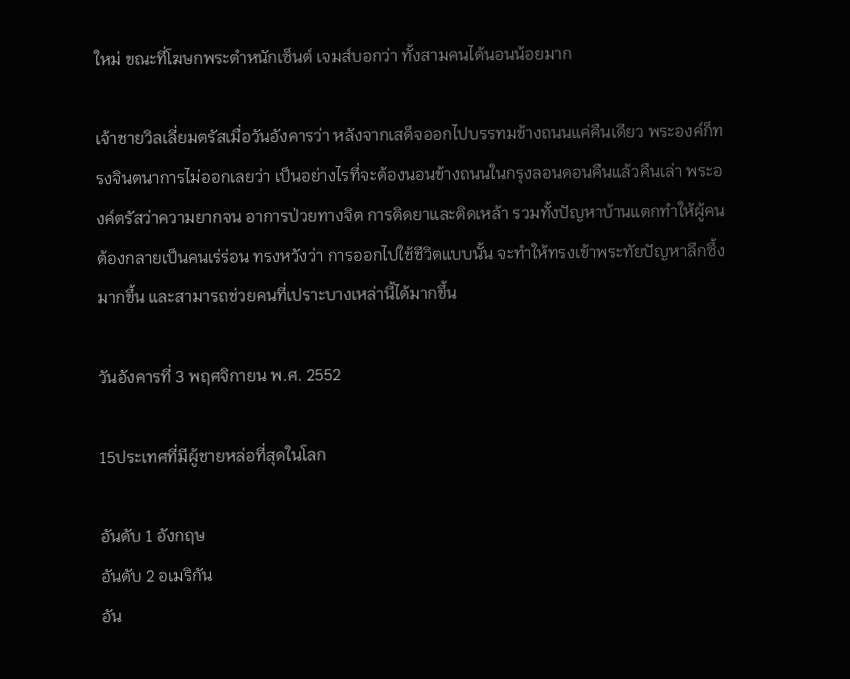ใหม่ ขณะที่โฆษกพระตำหนักเซ็นต์ เจมส์บอกว่า ทั้งสามคนได้นอนน้อยมาก

เจ้าชายวิลเลี่ยมตรัสเมื่อวันอังคารว่า หลังจากเสด็จออกไปบรรทมข้างถนนแค่คืนเดียว พระองค์ก็ทรงจินตนาการไม่ออกเลยว่า เป็นอย่างไรที่จะต้องนอนข้างถนนในกรุงลอนดอนคืนแล้วคืนเล่า พระองค์ตรัสว่าความยากจน อาการป่วยทางจิต การติดยาและติดเหล้า รวมทั้งปัญหาบ้านแตกทำให้ผู้คนต้องกลายเป็นคนเร่ร่อน ทรงหวังว่า การออกไปใช้ชีวิตแบบนั้น จะทำให้ทรงเข้าพระทัยปัญหาลึกซึ้งมากขึ้น และสามารถช่วยคนที่เปราะบางเหล่านี้ได้มากขึ้น

วันอังคารที่ 3 พฤศจิกายน พ.ศ. 2552

15ประเทศที่มีผู้ชายหล่อที่สุดในโลก

อันดับ 1 อังกฤษ
อันดับ 2 อเมริกัน
อัน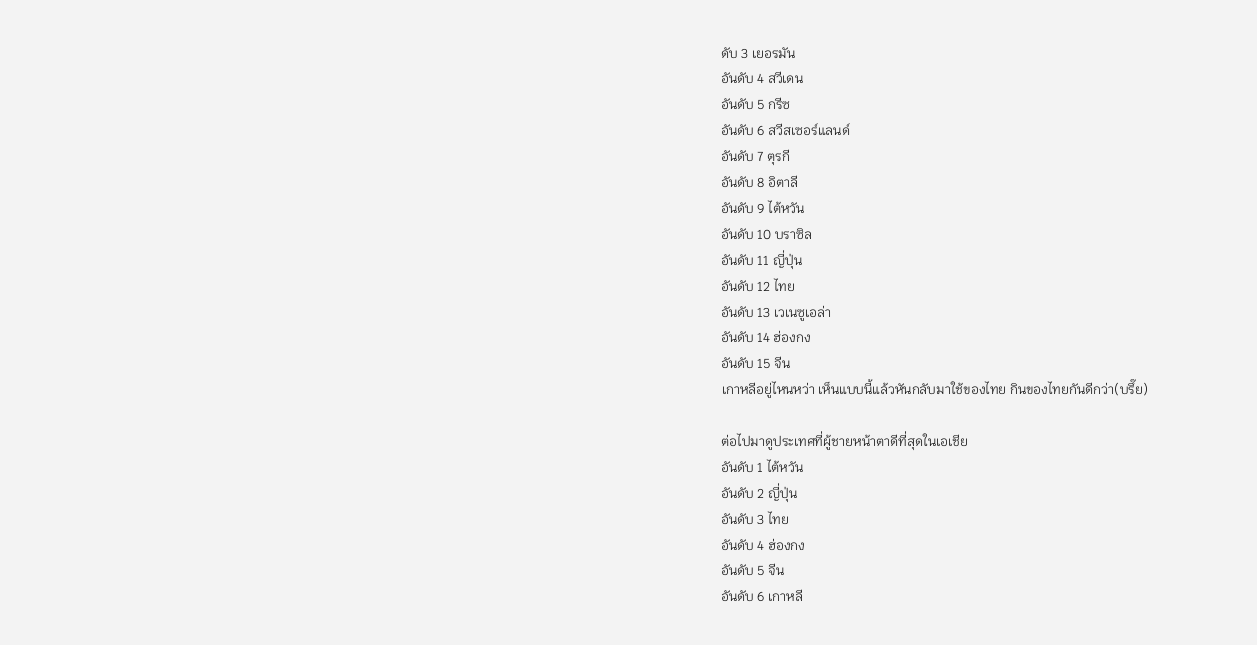ดับ 3 เยอรมัน
อันดับ 4 สวีเดน
อันดับ 5 กรีซ
อันดับ 6 สวีสเซอร์แลนด์
อันดับ 7 ตุรกี
อันดับ 8 อิตาลี
อันดับ 9 ไต้หวัน
อันดับ 10 บราซิล
อันดับ 11 ญี่ปุ่น
อันดับ 12 ไทย
อันดับ 13 เวเนซูเอล่า
อันดับ 14 ฮ่องกง
อันดับ 15 จีน
เกาหลีอยู่ไหนหว่า เห็นแบบนี้แล้วหันกลับมาใช้ของไทย กินของไทยกันดีกว่า(บรึ๊ย)

ต่อไปมาดูประเทศที่ผู้ชายหน้าตาดีที่สุดในเอเชีย
อันดับ 1 ไต้หวัน
อันดับ 2 ญี่ปุ่น
อันดับ 3 ไทย
อันดับ 4 ฮ่องกง
อันดับ 5 จีน
อันดับ 6 เกาหลี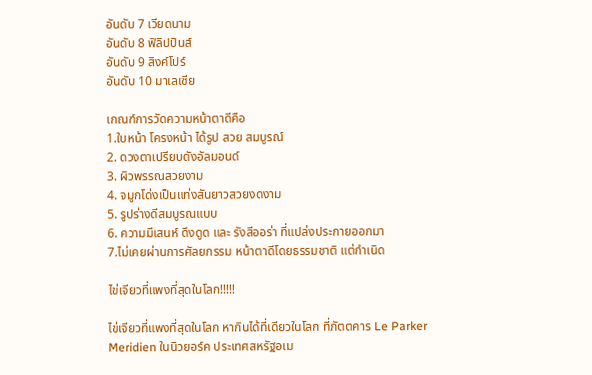อันดับ 7 เวียดนาม
อันดับ 8 ฟิลิปปินส์
อันดับ 9 สิงค์โปร์
อันดับ 10 มาเลเซีย

เกณฑ์การวัดความหน้าตาดีคือ
1.ใบหน้า โครงหน้า ได้รูป สวย สมบูรณ์
2. ดวงตาเปรียบดังอัลมอนด์
3. ผิวพรรณสวยงาม
4. จมูกโด่งเป็นแท่งสันยาวสวยงดงาม
5. รูปร่างดีสมบูรณแบบ
6. ความมีเสนห์ ดึงดูด และ รังสีออร่า ที่แปล่งประกายออกมา
7.ไม่เคยผ่านการศัลยกรรม หน้าตาดีโดยธรรมชาติ แต่กำเนิด

ไข่เจียวที่แพงที่สุดในโลก!!!!!

ไข่เจียวที่แพงที่สุดในโลก หากินได้ที่เดียวในโลก ที่ภัตตคาร Le Parker Meridien ในนิวยอร์ค ประเทศสหรัฐอเม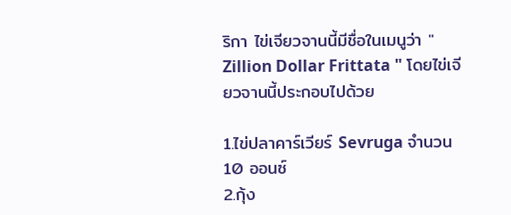ริกา ไข่เจียวจานนี้มีชื่อในเมนูว่า " Zillion Dollar Frittata " โดยไข่เจียวจานนี้ประกอบไปด้วย

1.ไข่ปลาคาร์เวียร์ Sevruga จำนวน 10 ออนซ์
2.กุ้ง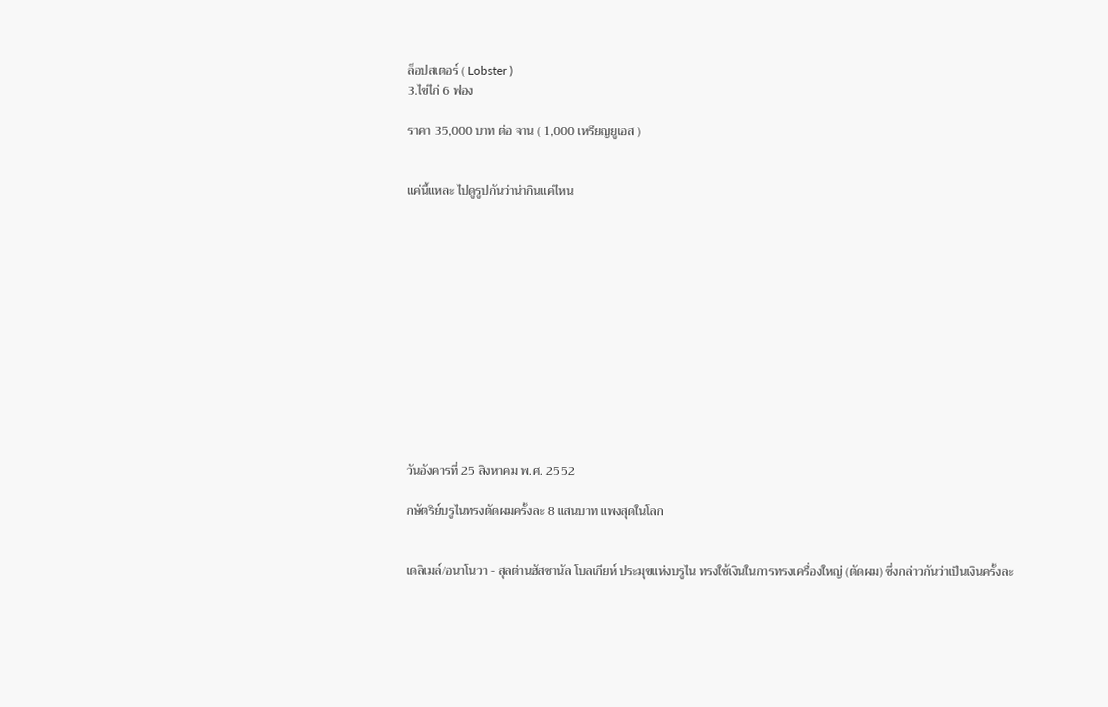ล็อปสเตอร์ ( Lobster )
3.ไข่ไก่ 6 ฟอง

ราคา 35,000 บาท ต่อ จาน ( 1,000 เหรียญยูเอส )


แค่นี้แหละ ไปดูรูปกันว่าน่ากินแค่ไหน













วันอังคารที่ 25 สิงหาคม พ.ศ. 2552

กษัตริย์บรูไนทรงตัดผมครั้งละ 8 แสนบาท แพงสุดในโลก


เดลิเมล์/อนาโนวา - สุลต่านฮัสซานัล โบลเกียห์ ประมุขแห่งบรูไน ทรงใช้เงินในการทรงเครื่องใหญ่ (ตัดผม) ซึ่งกล่าวกันว่าเป็นเงินครั้งละ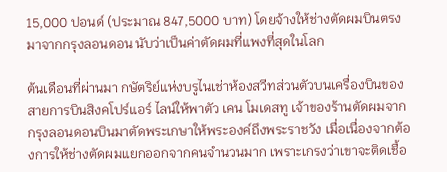15,000 ปอนด์ (ประมาณ 847,5000 บาท) โดยจ้างให้ช่างตัดผมบินตรงมาจากกรุงลอนดอน นับว่าเป็นค่าตัดผมที่แพงที่สุดในโลก

ต้นเดือนที่ผ่านมา กษัตริย์แห่งบรูไนเช่าห้องสวีทส่วนตัวบนเครื่องบินของสายการบินสิงคโปร์แอร์ ไลน์ให้พาตัว เคน โมเดสทู เจ้าของร้านตัดผมจากกรุงลอนดอนบินมาตัดพระเกษาให้พระองค์ถึงพระราชวัง เมื่อเนื่องจากต้องการให้ช่างตัดผมแยกออกจากคนจำนวนมาก เพราะเกรงว่าเขาจะติดเชื้อ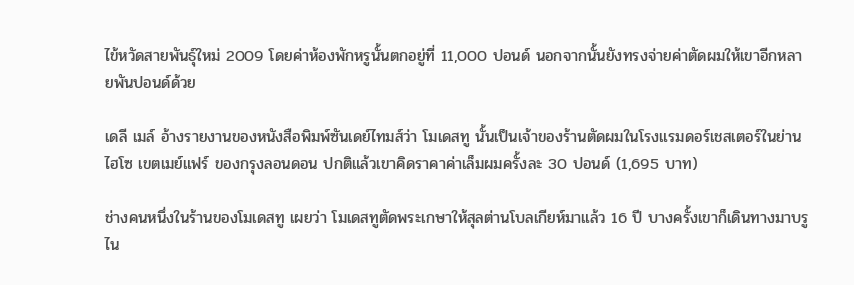ไข้หวัดสายพันธุ์ใหม่ 2009 โดยค่าห้องพักหรูนั้นตกอยู่ที่ 11,000 ปอนด์ นอกจากนั้นยังทรงจ่ายค่าตัดผมให้เขาอีกหลายพันปอนด์ด้วย

เดลี เมล์ อ้างรายงานของหนังสือพิมพ์ซันเดย์ไทมส์ว่า โมเดสทู นั้นเป็นเจ้าของร้านตัดผมในโรงแรมดอร์เชสเตอร์ในย่านไฮโซ เขตเมย์แฟร์ ของกรุงลอนดอน ปกติแล้วเขาคิดราคาค่าเล็มผมครั้งละ 30 ปอนด์ (1,695 บาท)

ช่างคนหนึ่งในร้านของโมเดสทู เผยว่า โมเดสทูตัดพระเกษาให้สุลต่านโบลเกียห์มาแล้ว 16 ปี บางครั้งเขาก็เดินทางมาบรูไน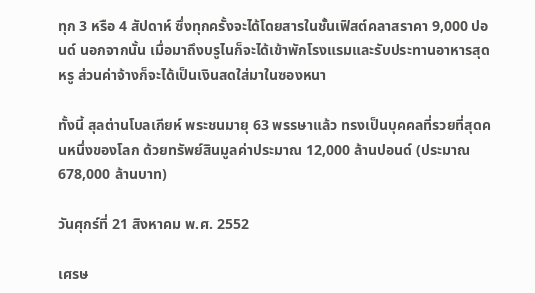ทุก 3 หรือ 4 สัปดาห์ ซึ่งทุกครั้งจะได้โดยสารในชั้นเฟิสต์คลาสราคา 9,000 ปอนด์ นอกจากนั้น เมื่อมาถึงบรูไนก็จะได้เข้าพักโรงแรมและรับประทานอาหารสุดหรู ส่วนค่าจ้างก็จะได้เป็นเงินสดใส่มาในซองหนา

ทั้งนี้ สุลต่านโบลเกียห์ พระชนมายุ 63 พรรษาแล้ว ทรงเป็นบุคคลที่รวยที่สุดคนหนึ่งของโลก ด้วยทรัพย์สินมูลค่าประมาณ 12,000 ล้านปอนด์ (ประมาณ 678,000 ล้านบาท)

วันศุกร์ที่ 21 สิงหาคม พ.ศ. 2552

เศรษ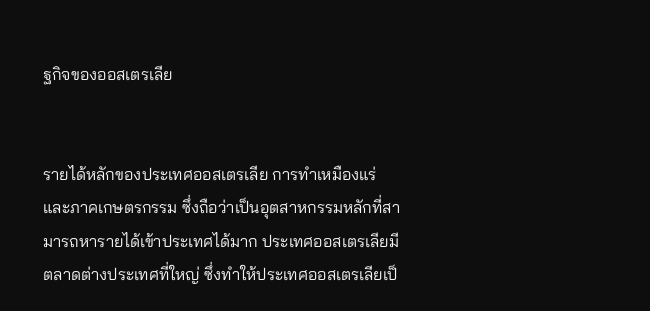ฐกิจของออสเตรเลีย


รายได้หลักของประเทศออสเตรเลีย การทำเหมืองแร่และภาคเกษตรกรรม ซึ่งถือว่าเป็นอุตสาหกรรมหลักที่สามารถหารายได้เข้าประเทศได้มาก ประเทศออสเตรเลียมีตลาดต่างประเทศที่ใหญ่ ซึ่งทำให้ประเทศออสเตรเลียเป็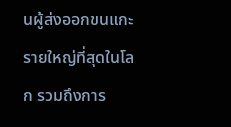นผู้ส่งออกขนแกะรายใหญ่ที่สุดในโลก รวมถึงการ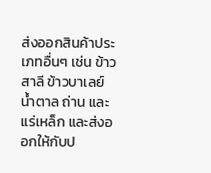ส่งออกสินค้าประเภทอื่นๆ เช่น ข้าวสาลี ข้าวบาเลย์ น้ำตาล ถ่าน และ แร่เหล็ก และส่งออกให้กับป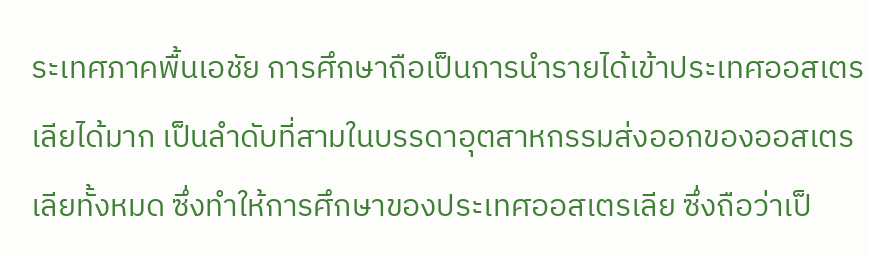ระเทศภาคพื้นเอชัย การศึกษาถือเป็นการนำรายได้เข้าประเทศออสเตรเลียได้มาก เป็นลำดับที่สามในบรรดาอุตสาหกรรมส่งออกของออสเตรเลียทั้งหมด ซึ่งทำให้การศึกษาของประเทศออสเตรเลีย ซึ่งถือว่าเป็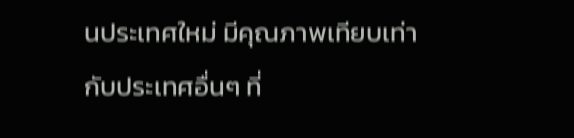นประเทศใหม่ มีคุณภาพเทียบเท่ากับประเทศอื่นๆ ที่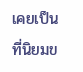เคยเป็นที่นิยมข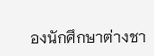องนักศึกษาต่างชา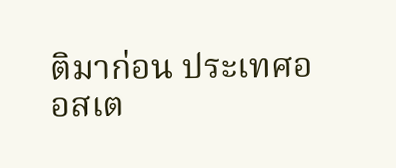ติมาก่อน ประเทศออสเต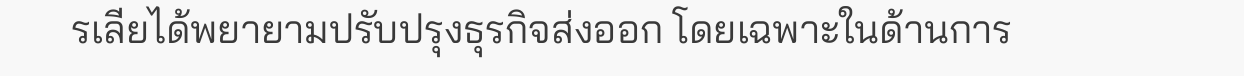รเลียได้พยายามปรับปรุงธุรกิจส่งออก โดยเฉพาะในด้านการ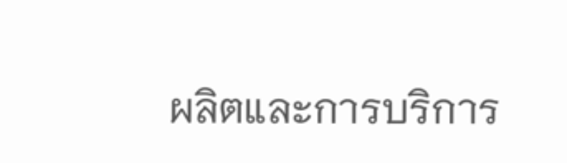ผลิตและการบริการ